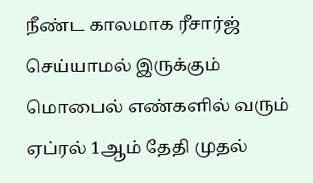நீண்ட காலமாக ரீசார்ஜ் செய்யாமல் இருக்கும் மொபைல் எண்களில் வரும் ஏப்ரல் 1ஆம் தேதி முதல்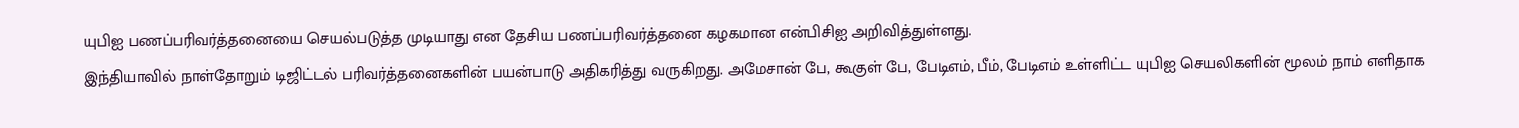யுபிஐ பணப்பரிவர்த்தனையை செயல்படுத்த முடியாது என தேசிய பணப்பரிவர்த்தனை கழகமான என்பிசிஐ அறிவித்துள்ளது.
இந்தியாவில் நாள்தோறும் டிஜிட்டல் பரிவர்த்தனைகளின் பயன்பாடு அதிகரித்து வருகிறது. அமேசான் பே, கூகுள் பே, பேடிஎம், பீம், பேடிஎம் உள்ளிட்ட யுபிஐ செயலிகளின் மூலம் நாம் எளிதாக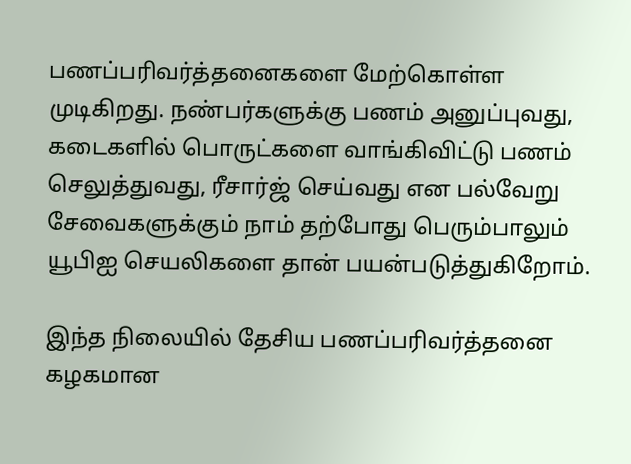பணப்பரிவர்த்தனைகளை மேற்கொள்ள முடிகிறது. நண்பர்களுக்கு பணம் அனுப்புவது, கடைகளில் பொருட்களை வாங்கிவிட்டு பணம் செலுத்துவது, ரீசார்ஜ் செய்வது என பல்வேறு சேவைகளுக்கும் நாம் தற்போது பெரும்பாலும் யூபிஐ செயலிகளை தான் பயன்படுத்துகிறோம்.

இந்த நிலையில் தேசிய பணப்பரிவர்த்தனை கழகமான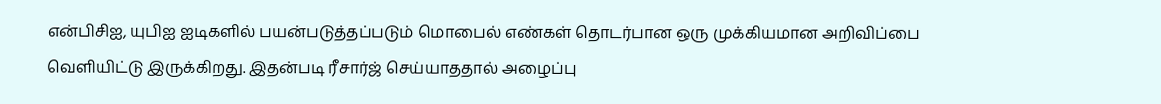என்பிசிஐ, யுபிஐ ஐடிகளில் பயன்படுத்தப்படும் மொபைல் எண்கள் தொடர்பான ஒரு முக்கியமான அறிவிப்பை வெளியிட்டு இருக்கிறது. இதன்படி ரீசார்ஜ் செய்யாததால் அழைப்பு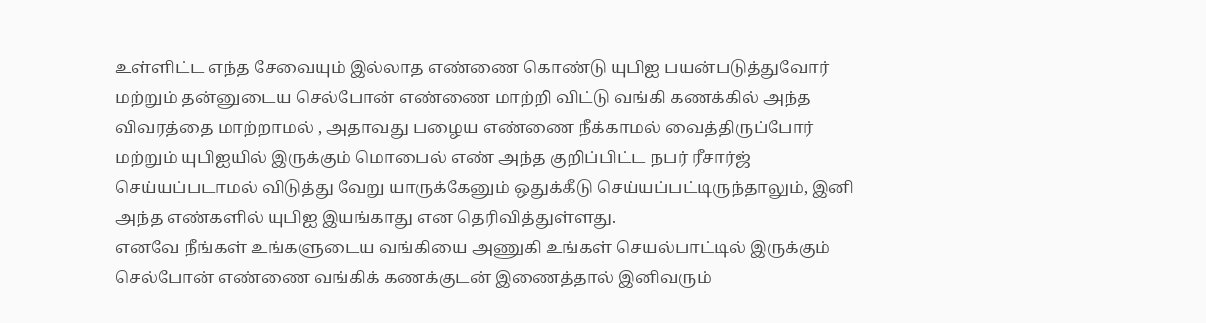உள்ளிட்ட எந்த சேவையும் இல்லாத எண்ணை கொண்டு யுபிஐ பயன்படுத்துவோர் மற்றும் தன்னுடைய செல்போன் எண்ணை மாற்றி விட்டு வங்கி கணக்கில் அந்த விவரத்தை மாற்றாமல் , அதாவது பழைய எண்ணை நீக்காமல் வைத்திருப்போர் மற்றும் யுபிஐயில் இருக்கும் மொபைல் எண் அந்த குறிப்பிட்ட நபர் ரீசார்ஜ் செய்யப்படாமல் விடுத்து வேறு யாருக்கேனும் ஒதுக்கீடு செய்யப்பட்டிருந்தாலும், இனி அந்த எண்களில் யுபிஐ இயங்காது என தெரிவித்துள்ளது.
எனவே நீங்கள் உங்களுடைய வங்கியை அணுகி உங்கள் செயல்பாட்டில் இருக்கும் செல்போன் எண்ணை வங்கிக் கணக்குடன் இணைத்தால் இனிவரும்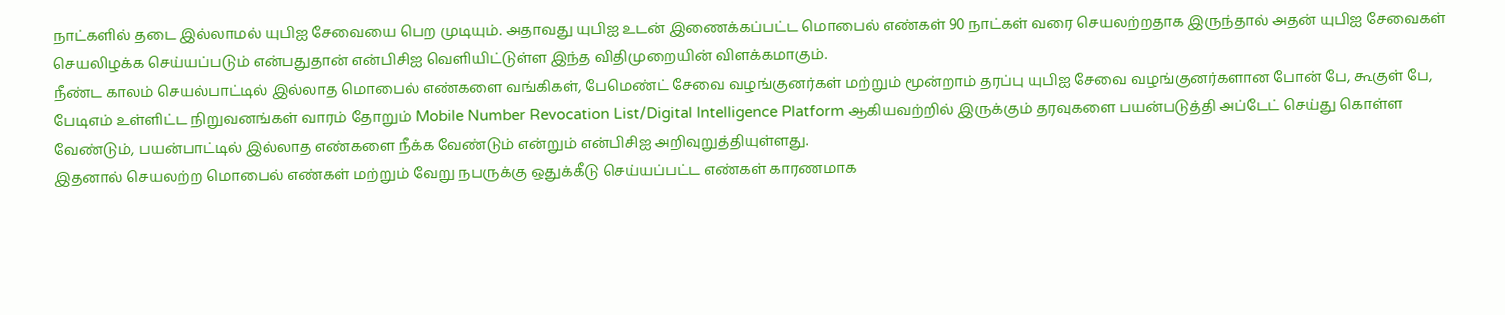நாட்களில் தடை இல்லாமல் யுபிஐ சேவையை பெற முடியும். அதாவது யுபிஐ உடன் இணைக்கப்பட்ட மொபைல் எண்கள் 90 நாட்கள் வரை செயலற்றதாக இருந்தால் அதன் யுபிஐ சேவைகள் செயலிழக்க செய்யப்படும் என்பதுதான் என்பிசிஐ வெளியிட்டுள்ள இந்த விதிமுறையின் விளக்கமாகும்.
நீண்ட காலம் செயல்பாட்டில் இல்லாத மொபைல் எண்களை வங்கிகள், பேமெண்ட் சேவை வழங்குனர்கள் மற்றும் மூன்றாம் தரப்பு யுபிஐ சேவை வழங்குனர்களான போன் பே, கூகுள் பே, பேடிஎம் உள்ளிட்ட நிறுவனங்கள் வாரம் தோறும் Mobile Number Revocation List/Digital Intelligence Platform ஆகியவற்றில் இருக்கும் தரவுகளை பயன்படுத்தி அப்டேட் செய்து கொள்ள வேண்டும், பயன்பாட்டில் இல்லாத எண்களை நீக்க வேண்டும் என்றும் என்பிசிஐ அறிவுறுத்தியுள்ளது.
இதனால் செயலற்ற மொபைல் எண்கள் மற்றும் வேறு நபருக்கு ஒதுக்கீடு செய்யப்பட்ட எண்கள் காரணமாக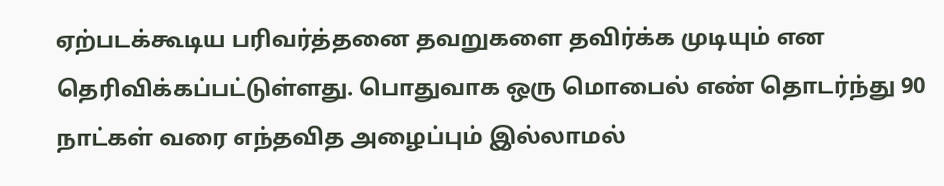ஏற்படக்கூடிய பரிவர்த்தனை தவறுகளை தவிர்க்க முடியும் என தெரிவிக்கப்பட்டுள்ளது. பொதுவாக ஒரு மொபைல் எண் தொடர்ந்து 90 நாட்கள் வரை எந்தவித அழைப்பும் இல்லாமல்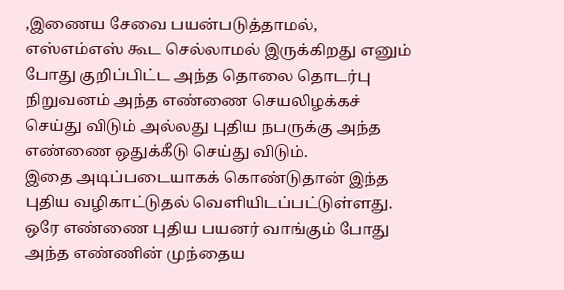,இணைய சேவை பயன்படுத்தாமல், எஸ்எம்எஸ் கூட செல்லாமல் இருக்கிறது எனும் போது குறிப்பிட்ட அந்த தொலை தொடர்பு நிறுவனம் அந்த எண்ணை செயலிழக்கச் செய்து விடும் அல்லது புதிய நபருக்கு அந்த எண்ணை ஒதுக்கீடு செய்து விடும்.
இதை அடிப்படையாகக் கொண்டுதான் இந்த புதிய வழிகாட்டுதல் வெளியிடப்பட்டுள்ளது. ஒரே எண்ணை புதிய பயனர் வாங்கும் போது அந்த எண்ணின் முந்தைய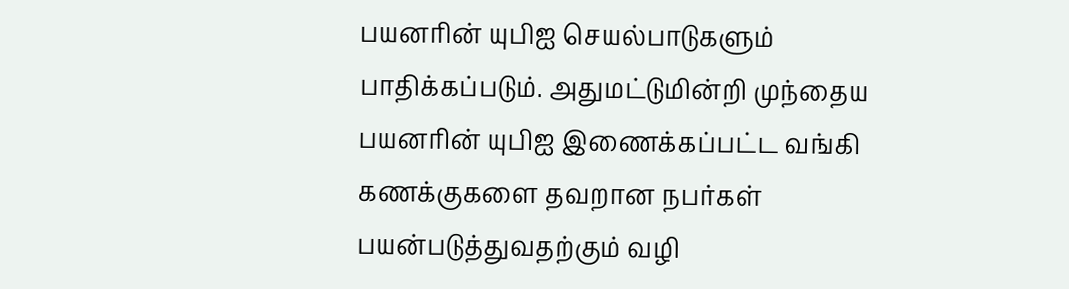பயனரின் யுபிஐ செயல்பாடுகளும் பாதிக்கப்படும். அதுமட்டுமின்றி முந்தைய பயனரின் யுபிஐ இணைக்கப்பட்ட வங்கி கணக்குகளை தவறான நபர்கள் பயன்படுத்துவதற்கும் வழி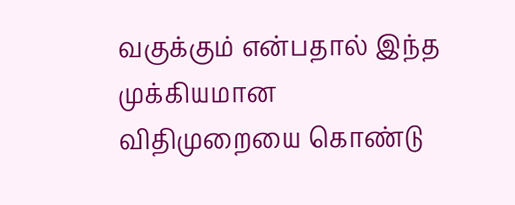வகுக்கும் என்பதால் இந்த முக்கியமான விதிமுறையை கொண்டு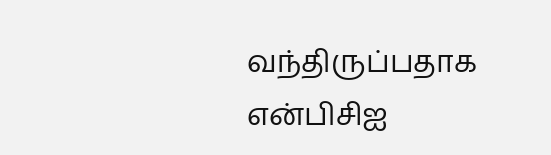வந்திருப்பதாக என்பிசிஐ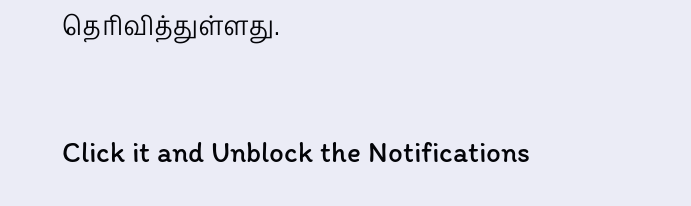தெரிவித்துள்ளது.


Click it and Unblock the Notifications